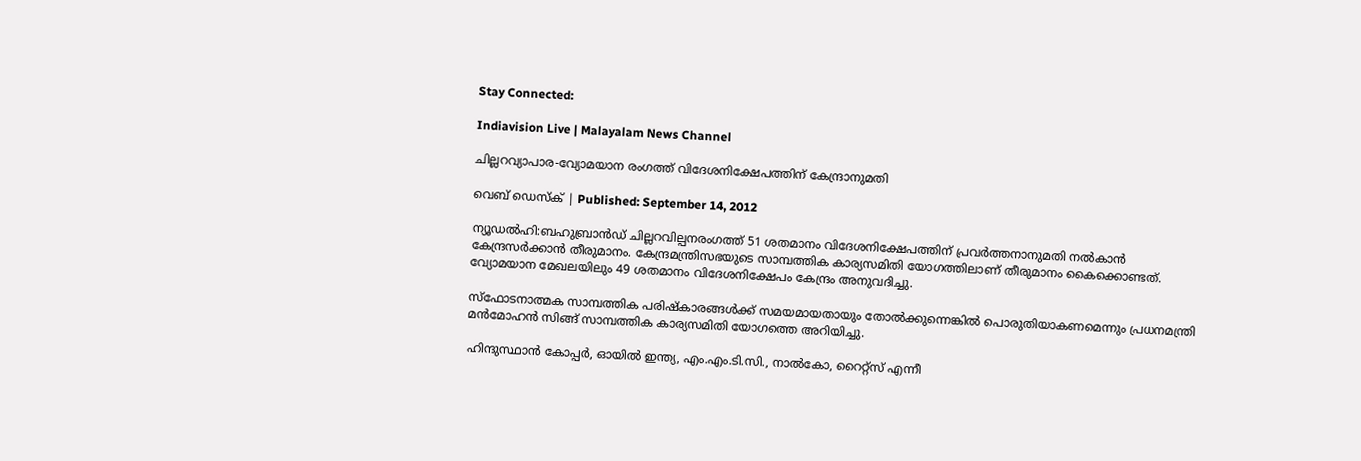Stay Connected:

Indiavision Live | Malayalam News Channel

ചില്ലറവ്യാപാര-വ്യോമയാന രംഗത്ത്‌ വിദേശനിക്ഷേപത്തിന് കേന്ദ്രാനുമതി

വെബ് ഡെസ്‌ക്‌ | Published: September 14, 2012

ന്യൂഡല്‍ഹി:ബഹുബ്രാന്‍ഡ് ചില്ലറവില്പനരംഗത്ത് 51 ശതമാനം വിദേശനിക്ഷേപത്തിന് പ്രവര്‍ത്തനാനുമതി നല്‍കാന്‍  കേന്ദ്രസര്‍ക്കാന്‍ തീരുമാനം. കേന്ദ്രമന്ത്രിസഭയുടെ സാമ്പത്തിക കാര്യസമിതി യോഗത്തിലാണ് തീരുമാനം കൈക്കൊണ്ടത്. വ്യോമയാന മേഖലയിലും 49 ശതമാനം വിദേശനിക്ഷേപം കേന്ദ്രം അനുവദിച്ചു.

സ്‌ഫോടനാത്മക സാമ്പത്തിക പരിഷ്‌കാരങ്ങള്‍ക്ക് സമയമായതായും തോല്‍ക്കുന്നെങ്കില്‍ പൊരുതിയാകണമെന്നും പ്രധനമന്ത്രി മന്‍മോഹന്‍ സിങ്ങ് സാമ്പത്തിക കാര്യസമിതി യോഗത്തെ അറിയിച്ചു.

ഹിന്ദുസ്ഥാന്‍ കോപ്പര്‍, ഓയില്‍ ഇന്ത്യ, എം.എം.ടി.സി., നാല്‍കോ, റൈറ്റ്‌സ് എന്നീ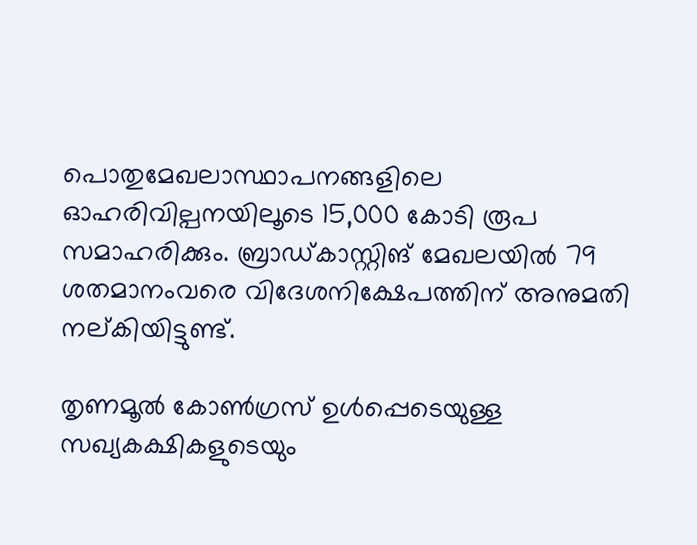പൊതുമേഖലാസ്ഥാപനങ്ങളിലെ ഓഹരിവില്പനയിലൂടെ 15,000 കോടി രൂപ സമാഹരിക്കും. ബ്രാഡ്കാസ്റ്റിങ് മേഖലയില്‍ 79 ശതമാനംവരെ വിദേശനിക്ഷേപത്തിന് അനുമതി നല്കിയിട്ടുണ്ട്.

തൃണമൂല്‍ കോണ്‍ഗ്രസ് ഉള്‍പ്പെടെയുള്ള സഖ്യകക്ഷികളുടെയും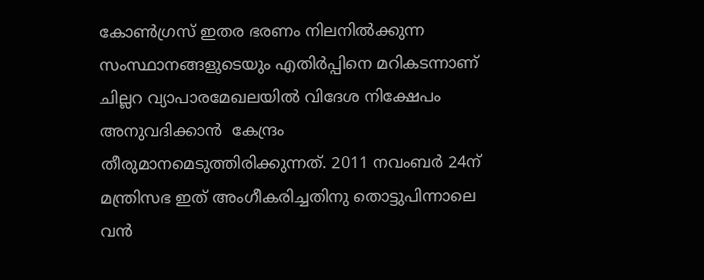കോണ്‍ഗ്രസ് ഇതര ഭരണം നിലനില്‍ക്കുന്ന സംസ്ഥാനങ്ങളുടെയും എതിര്‍പ്പിനെ മറികടന്നാണ് ചില്ലറ വ്യാപാരമേഖലയില്‍ വിദേശ നിക്ഷേപം അനുവദിക്കാന്‍  കേന്ദ്രം തീരുമാനമെടുത്തിരിക്കുന്നത്. 2011 നവംബര്‍ 24ന് മന്ത്രിസഭ ഇത് അംഗീകരിച്ചതിനു തൊട്ടുപിന്നാലെ വന്‍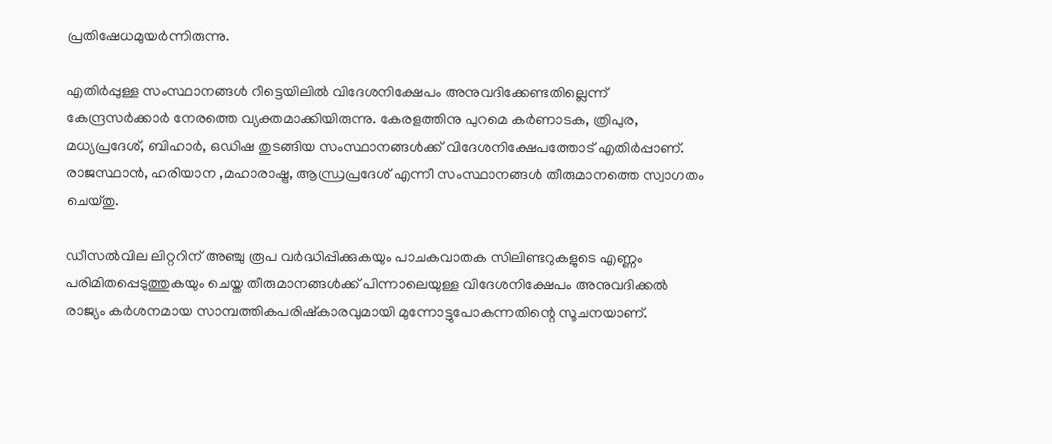പ്രതിഷേധമുയര്‍ന്നിരുന്നു.

എതിര്‍പ്പുള്ള സംസ്ഥാനങ്ങള്‍ റീട്ടെയിലില്‍ വിദേശനിക്ഷേപം അനുവദിക്കേണ്ടതില്ലെന്ന് കേന്ദ്രസര്‍ക്കാര്‍ നേരത്തെ വ്യക്തമാക്കിയിരുന്നു. കേരളത്തിനു പുറമെ കര്‍ണാടക, ത്രിപുര, മധ്യപ്രദേശ്, ബിഹാര്‍, ഒഡിഷ തുടങ്ങിയ സംസ്ഥാനങ്ങള്‍ക്ക് വിദേശനിക്ഷേപത്തോട് എതിര്‍പ്പാണ്.  രാജസ്ഥാന്‍, ഹരിയാന ,മഹാരാഷ്ട്ര, ആന്ധ്രപ്രദേശ് എന്നീ സംസ്ഥാനങ്ങള്‍ തീരുമാനത്തെ സ്വാഗതം ചെയ്തു.

ഡീസല്‍വില ലിറ്ററിന് അഞ്ചു രൂപ വര്‍ദ്ധിപ്പിക്കുകയും പാചകവാതക സിലിണ്ടറുകളുടെ എണ്ണം പരിമിതപ്പെടുത്തുകയും ചെയ്ത തീരുമാനങ്ങള്‍ക്ക് പിന്നാലെയുള്ള വിദേശനിക്ഷേപം അനുവദിക്കല്‍ രാജ്യം കര്‍ശനമായ സാമ്പത്തികപരിഷ്‌കാരവുമായി മുന്നോട്ടുപോകന്നതിന്റെ സൂചനയാണ്.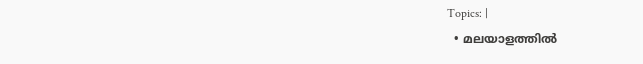Topics: |
  • മലയാളത്തില്‍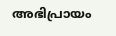അഭിപ്രായം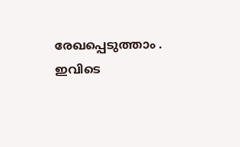രേഖപ്പെടുത്താം . ഇവിടെ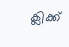ക്ലിക്ക്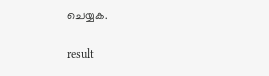ചെയ്യക.

result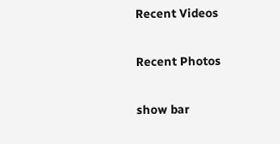Recent Videos

Recent Photos

show bar